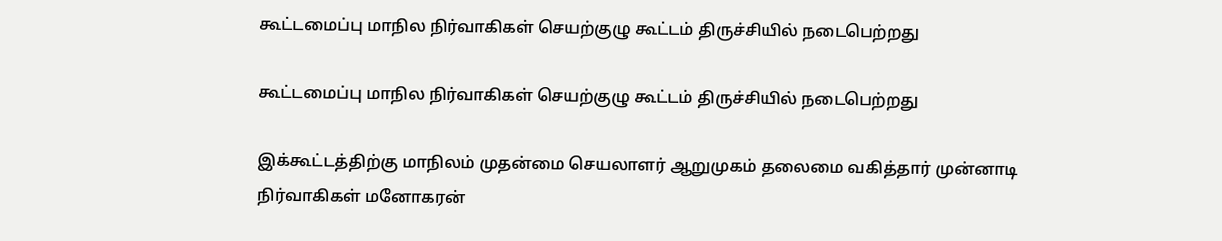கூட்டமைப்பு மாநில நிர்வாகிகள் செயற்குழு கூட்டம் திருச்சியில் நடைபெற்றது

கூட்டமைப்பு மாநில நிர்வாகிகள் செயற்குழு கூட்டம் திருச்சியில் நடைபெற்றது

இக்கூட்டத்திற்கு மாநிலம் முதன்மை செயலாளர் ஆறுமுகம் தலைமை வகித்தார் முன்னாடி நிர்வாகிகள் மனோகரன்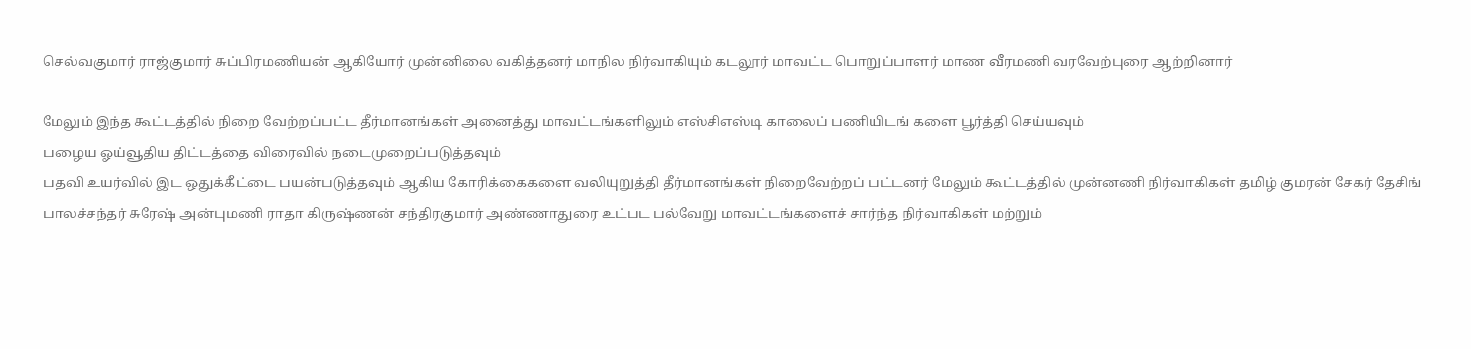செல்வகுமார் ராஜ்குமார் சுப்பிரமணியன் ஆகியோர் முன்னிலை வகித்தனர் மாநில நிர்வாகியும் கடலூர் மாவட்ட பொறுப்பாளர் மாண வீரமணி வரவேற்புரை ஆற்றினார்

மேலும் இந்த கூட்டத்தில் நிறை வேற்றப்பட்ட தீர்மானங்கள் அனைத்து மாவட்டங்களிலும் எஸ்சிஎஸ்டி காலைப் பணியிடங் களை பூர்த்தி செய்யவும்
பழைய ஓய்வூதிய திட்டத்தை விரைவில் நடைமுறைப்படுத்தவும்
பதவி உயர்வில் இட ஒதுக்கீட்டை பயன்படுத்தவும் ஆகிய கோரிக்கைகளை வலியுறுத்தி தீர்மானங்கள் நிறைவேற்றப் பட்டனர் மேலும் கூட்டத்தில் முன்னணி நிர்வாகிகள் தமிழ் குமரன் சேகர் தேசிங் பாலச்சந்தர் சுரேஷ் அன்புமணி ராதா கிருஷ்ணன் சந்திரகுமார் அண்ணாதுரை உட்பட பல்வேறு மாவட்டங்களைச் சார்ந்த நிர்வாகிகள் மற்றும்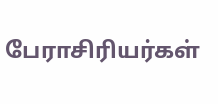பேராசிரியர்கள்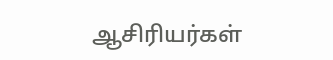ஆசிரியர்கள்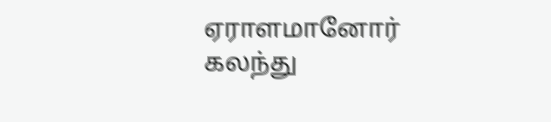ஏராளமானோர் கலந்து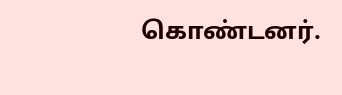கொண்டனர்.